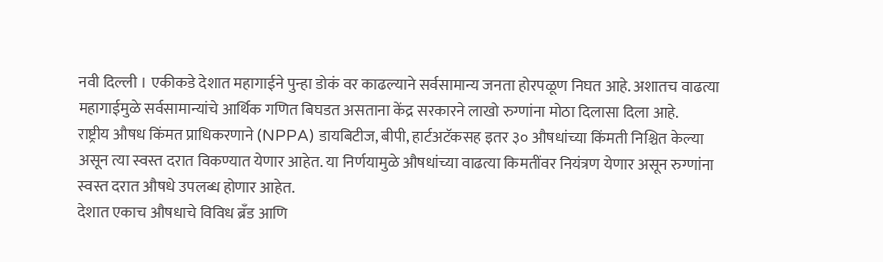नवी दिल्ली । एकीकडे देशात महागाईने पुन्हा डोकं वर काढल्याने सर्वसामान्य जनता होरपळूण निघत आहे. अशातच वाढत्या महागाईमुळे सर्वसामान्यांचे आर्थिक गणित बिघडत असताना केंद्र सरकारने लाखो रुग्णांना मोठा दिलासा दिला आहे.
राष्ट्रीय औषध किंमत प्राधिकरणाने (NPPA) डायबिटीज, बीपी, हार्टअटॅकसह इतर ३० औषधांच्या किंमती निश्चित केल्या असून त्या स्वस्त दरात विकण्यात येणार आहेत. या निर्णयामुळे औषधांच्या वाढत्या किमतींवर नियंत्रण येणार असून रुग्णांना स्वस्त दरात औषधे उपलब्ध होणार आहेत.
देशात एकाच औषधाचे विविध ब्रँड आणि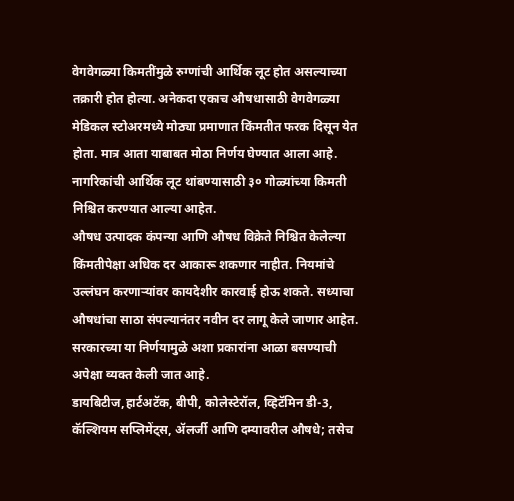वेगवेगळ्या किमतींमुळे रुग्णांची आर्थिक लूट होत असल्याच्या तक्रारी होत होत्या. अनेकदा एकाच औषधासाठी वेगवेगळ्या मेडिकल स्टोअरमध्ये मोठ्या प्रमाणात किंमतीत फरक दिसून येत होता. मात्र आता याबाबत मोठा निर्णय घेण्यात आला आहे. नागरिकांची आर्थिक लूट थांबण्यासाठी ३० गोळ्यांच्या किमती निश्चित करण्यात आल्या आहेत.
औषध उत्पादक कंपन्या आणि औषध विक्रेते निश्चित केलेल्या किंमतीपेक्षा अधिक दर आकारू शकणार नाहीत. नियमांचे उल्लंघन करणाऱ्यांवर कायदेशीर कारवाई होऊ शकते. सध्याचा औषधांचा साठा संपल्यानंतर नवीन दर लागू केले जाणार आहेत. सरकारच्या या निर्णयामुळे अशा प्रकारांना आळा बसण्याची अपेक्षा व्यक्त केली जात आहे.
डायबिटीज,हार्टअटॅक, बीपी, कोलेस्टेरॉल, व्हिटॅमिन डी-3, कॅल्शियम सप्लिमेंट्स, ॲलर्जी आणि दम्यावरील औषधे; तसेच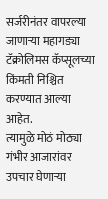सर्जरीनंतर वापरल्या जाणाऱ्या महागड्या टॅक्रोलिमस कॅप्सूलच्या किंमती निश्चित करण्यात आल्या आहेत.
त्यामुळे मोठं मोठ्या गंभीर आजारांवर उपचार घेणाऱ्या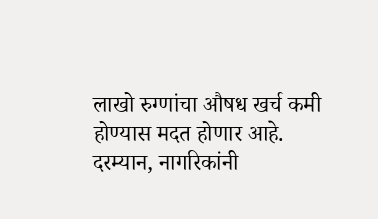लाखो रुग्णांचा औषध खर्च कमी होण्यास मदत होणार आहे. दरम्यान, नागरिकांनी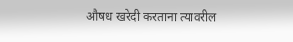औषध खरेदी करताना त्यावरील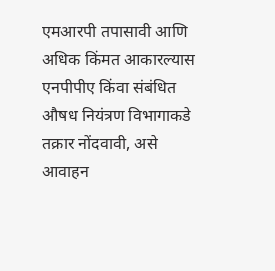एमआरपी तपासावी आणि अधिक किंमत आकारल्यास एनपीपीए किंवा संबंधित औषध नियंत्रण विभागाकडे तक्रार नोंदवावी, असे आवाहन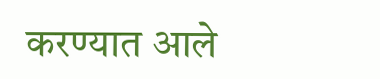करण्यात आले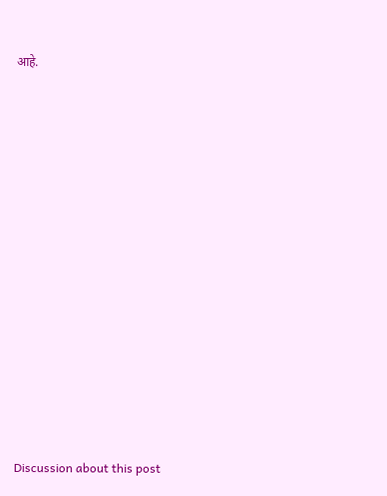आहे.















Discussion about this post